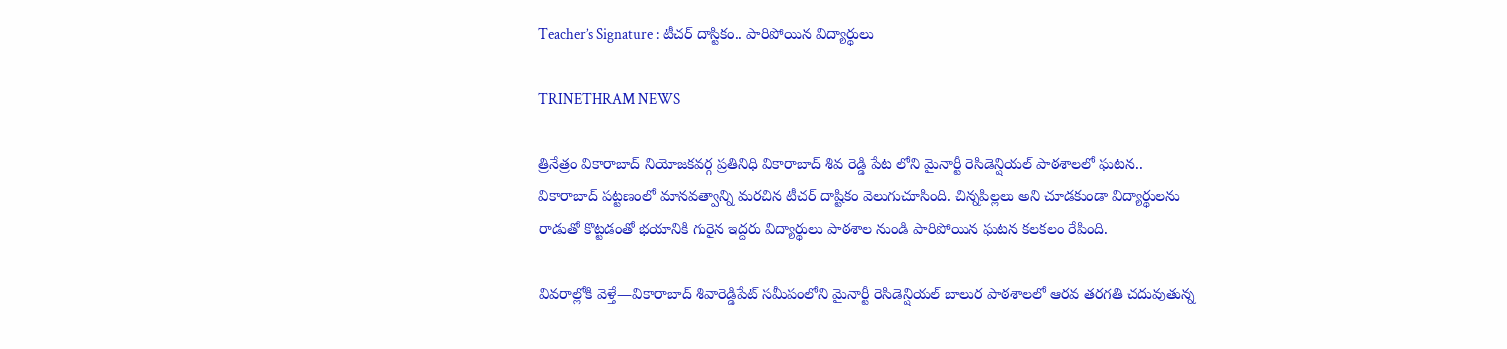Teacher’s Signature : టీచర్ దాస్టికం.. పారిపోయిన విద్యార్థులు

TRINETHRAM NEWS

త్రినేత్రం వికారాబాద్ నియోజకవర్గ ప్రతినిధి వికారాబాద్‌ శివ రెడ్డి పేట లోని మైనార్టీ రెసిడెన్షియల్ పాఠశాలలో ఘటన.. వికారాబాద్ పట్టణంలో మానవత్వాన్ని మరచిన టీచర్ దాష్టికం వెలుగుచూసింది. చిన్నపిల్లలు అని చూడకుండా విద్యార్థులను రాడుతో కొట్టడంతో భయానికి గురైన ఇద్దరు విద్యార్థులు పాఠశాల నుండి పారిపోయిన ఘటన కలకలం రేపింది.

వివరాల్లోకి వెళ్తే—వికారాబాద్ శివారెడ్డిపేట్ సమీపంలోని మైనార్టీ రెసిడెన్షియల్ బాలుర పాఠశాలలో ఆరవ తరగతి చదువుతున్న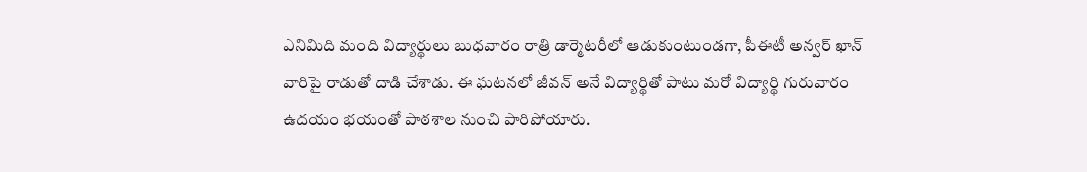ఎనిమిది మంది విద్యార్థులు బుధవారం రాత్రి డార్మెటరీలో ఆడుకుంటుండగా, పీఈటీ అన్వర్ ఖాన్ వారిపై రాడుతో దాడి చేశాడు. ఈ ఘటనలో జీవన్ అనే విద్యార్థితో పాటు మరో విద్యార్థి గురువారం ఉదయం భయంతో పాఠశాల నుంచి పారిపోయారు.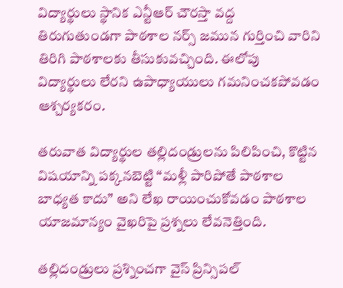విద్యార్థులు స్థానిక ఎన్టీఆర్ చౌరస్తా వద్ద తిరుగుతుండగా పాఠశాల నర్స్ జమున గుర్తించి వారిని తిరిగి పాఠశాలకు తీసుకువచ్చింది. ఈలోపు విద్యార్థులు లేరని ఉపాధ్యాయులు గమనించకపోవడం ఆశ్చర్యకరం.

తరువాత విద్యార్థుల తల్లిదండ్రులను పిలిపించి, కొట్టిన విషయాన్ని పక్కనబెట్టి “మళ్లీ పారిపోతే పాఠశాల బాధ్యత కాదు” అని లేఖ రాయించుకోవడం పాఠశాల యాజమాన్యం వైఖరిపై ప్రశ్నలు లేవనెత్తింది.

తల్లిదండ్రులు ప్రశ్నించగా వైస్ ప్రిన్సిపల్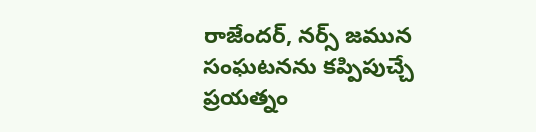రాజేందర్, నర్స్ జమున సంఘటనను కప్పిపుచ్చే ప్రయత్నం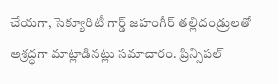చేయగా, సెక్యూరిటీ గార్డ్ జహంగీర్ తల్లిదండ్రులతో అశ్రద్ధగా మాట్లాడినట్లు సమాచారం. ప్రిన్సిపల్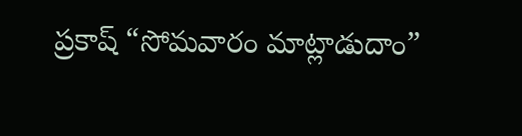ప్రకాష్ “సోమవారం మాట్లాడుదాం”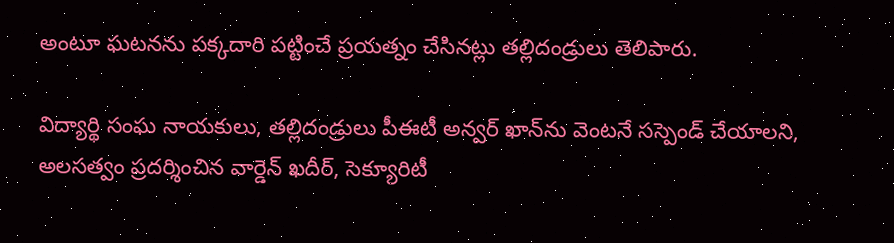అంటూ ఘటనను పక్కదారి పట్టించే ప్రయత్నం చేసినట్లు తల్లిదండ్రులు తెలిపారు.

విద్యార్థి సంఘ నాయకులు, తల్లిదండ్రులు పీఈటీ అన్వర్ ఖాన్‌ను వెంటనే సస్పెండ్ చేయాలని, అలసత్వం ప్రదర్శించిన వార్డెన్ ఖదీర్, సెక్యూరిటీ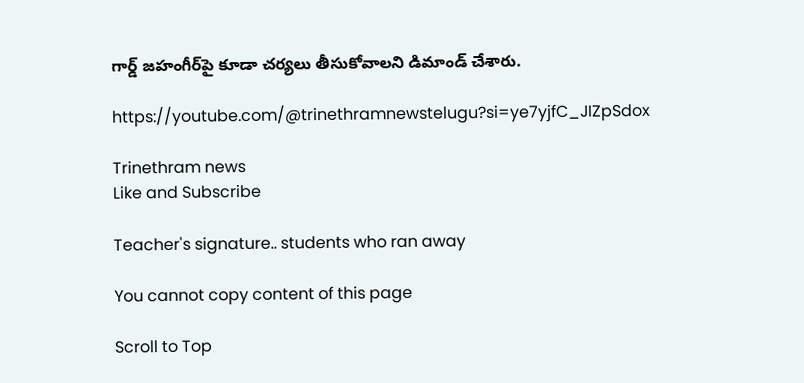గార్డ్ జహంగీర్‌పై కూడా చర్యలు తీసుకోవాలని డిమాండ్ చేశారు.

https://youtube.com/@trinethramnewstelugu?si=ye7yjfC_JIZpSdox

Trinethram news
Like and Subscribe

Teacher's signature.. students who ran away

You cannot copy content of this page

Scroll to Top